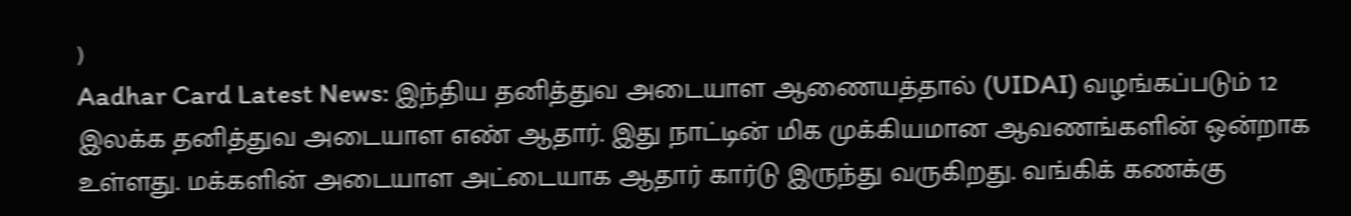)
Aadhar Card Latest News: இந்திய தனித்துவ அடையாள ஆணையத்தால் (UIDAI) வழங்கப்படும் 12 இலக்க தனித்துவ அடையாள எண் ஆதார். இது நாட்டின் மிக முக்கியமான ஆவணங்களின் ஒன்றாக உள்ளது. மக்களின் அடையாள அட்டையாக ஆதார் கார்டு இருந்து வருகிறது. வங்கிக் கணக்கு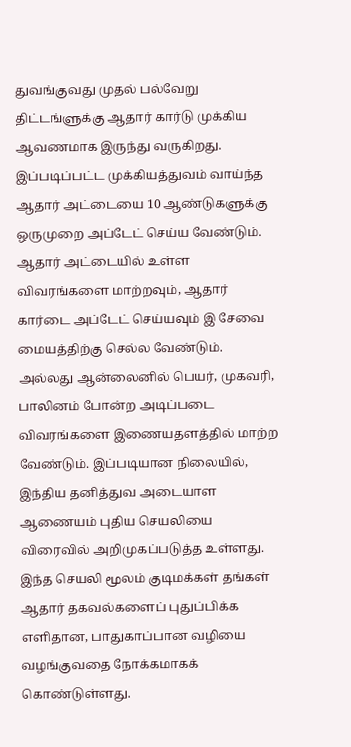துவங்குவது முதல் பல்வேறு திட்டங்ளுக்கு ஆதார் கார்டு முக்கிய ஆவணமாக இருந்து வருகிறது. இப்படிப்பட்ட முக்கியத்துவம் வாய்ந்த ஆதார் அட்டையை 10 ஆண்டுகளுக்கு ஒருமுறை அப்டேட் செய்ய வேண்டும்.
ஆதார் அட்டையில் உள்ள விவரங்களை மாற்றவும், ஆதார் கார்டை அப்டேட் செய்யவும் இ சேவை மையத்திற்கு செல்ல வேண்டும். அல்லது ஆன்லைனில் பெயர், முகவரி, பாலினம் போன்ற அடிப்படை விவரங்களை இணையதளத்தில் மாற்ற வேண்டும். இப்படியான நிலையில், இந்திய தனித்துவ அடையாள ஆணையம் புதிய செயலியை விரைவில் அறிமுகப்படுத்த உள்ளது.
இந்த செயலி மூலம் குடிமக்கள் தங்கள் ஆதார் தகவல்களைப் புதுப்பிக்க எளிதான, பாதுகாப்பான வழியை வழங்குவதை நோக்கமாகக் கொண்டுள்ளது.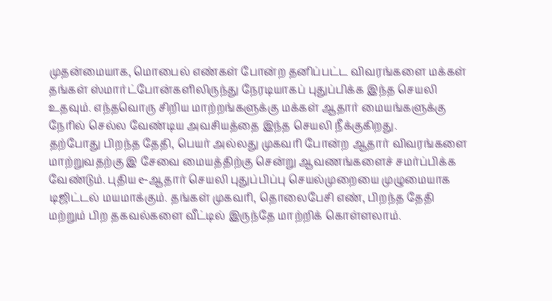முதன்மையாக, மொபைல் எண்கள் போன்ற தனிப்பட்ட விவரங்களை மக்கள் தங்கள் ஸ்மார்ட்போன்களிலிருந்து நேரடியாகப் புதுப்பிக்க இந்த செயலி உதவும். எந்தவொரு சிறிய மாற்றங்களுக்கு மக்கள் ஆதார் மையங்களுக்கு நேரில் செல்ல வேண்டிய அவசியத்தை இந்த செயலி நீக்குகிறது.
தற்போது பிறந்த தேதி, பெயர் அல்லது முகவரி போன்ற ஆதார் விவரங்களை மாற்றுவதற்கு இ சேவை மையத்திற்கு சென்று ஆவணங்களைச் சமர்ப்பிக்க வேண்டும். புதிய e-ஆதார் செயலி புதுப்பிப்பு செயல்முறையை முழுமையாக டிஜிட்டல் மயமாக்கும். தங்கள் முகவரி, தொலைபேசி எண், பிறந்த தேதி மற்றும் பிற தகவல்களை வீட்டில் இருந்தே மாற்றிக் கொள்ளலாம்.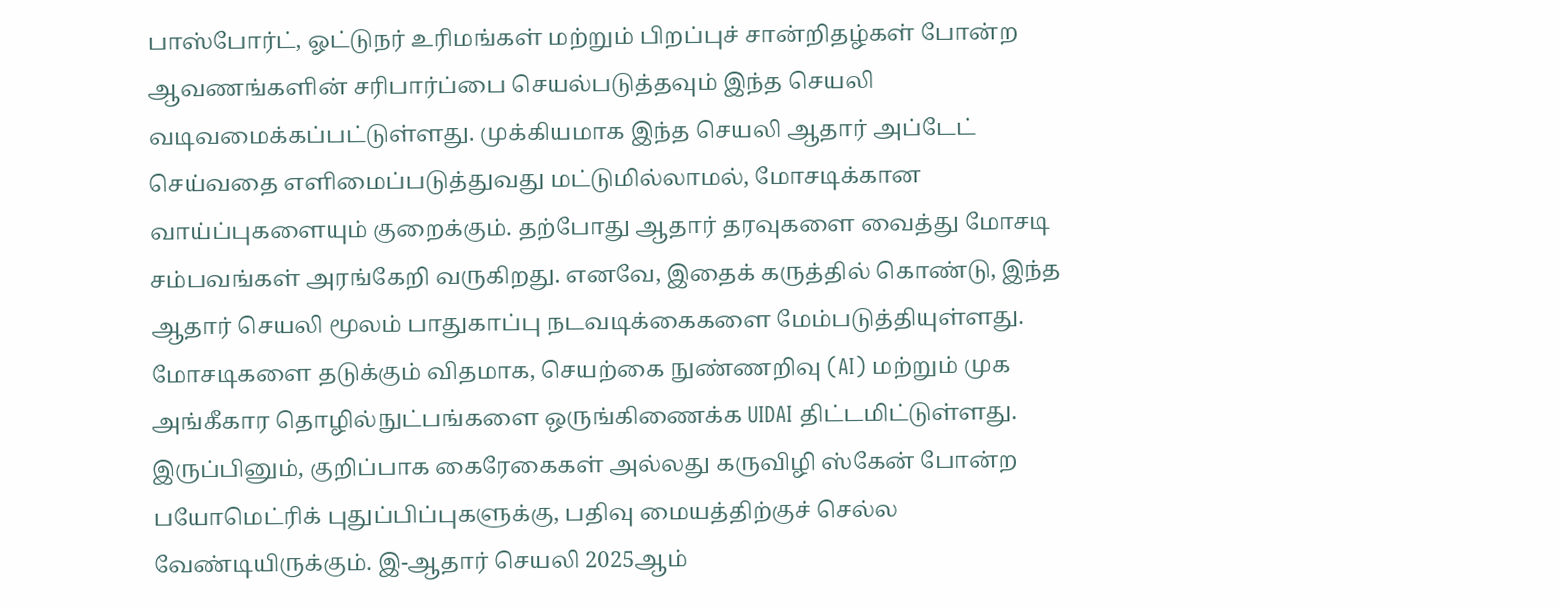பாஸ்போர்ட், ஓட்டுநர் உரிமங்கள் மற்றும் பிறப்புச் சான்றிதழ்கள் போன்ற ஆவணங்களின் சரிபார்ப்பை செயல்படுத்தவும் இந்த செயலி வடிவமைக்கப்பட்டுள்ளது. முக்கியமாக இந்த செயலி ஆதார் அப்டேட் செய்வதை எளிமைப்படுத்துவது மட்டுமில்லாமல், மோசடிக்கான வாய்ப்புகளையும் குறைக்கும். தற்போது ஆதார் தரவுகளை வைத்து மோசடி சம்பவங்கள் அரங்கேறி வருகிறது. எனவே, இதைக் கருத்தில் கொண்டு, இந்த ஆதார் செயலி மூலம் பாதுகாப்பு நடவடிக்கைகளை மேம்படுத்தியுள்ளது.
மோசடிகளை தடுக்கும் விதமாக, செயற்கை நுண்ணறிவு (AI) மற்றும் முக அங்கீகார தொழில்நுட்பங்களை ஒருங்கிணைக்க UIDAI திட்டமிட்டுள்ளது. இருப்பினும், குறிப்பாக கைரேகைகள் அல்லது கருவிழி ஸ்கேன் போன்ற பயோமெட்ரிக் புதுப்பிப்புகளுக்கு, பதிவு மையத்திற்குச் செல்ல வேண்டியிருக்கும். இ-ஆதார் செயலி 2025ஆம்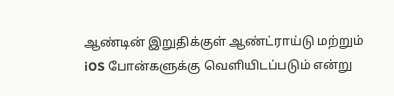ஆண்டின் இறுதிக்குள் ஆண்ட்ராய்டு மற்றும் iOS போன்களுக்கு வெளியிடப்படும் என்று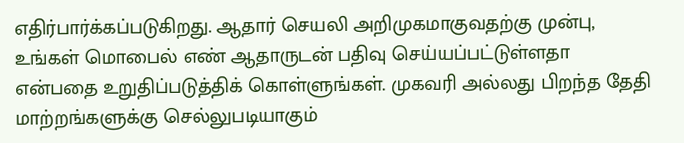எதிர்பார்க்கப்படுகிறது. ஆதார் செயலி அறிமுகமாகுவதற்கு முன்பு, உங்கள் மொபைல் எண் ஆதாருடன் பதிவு செய்யப்பட்டுள்ளதா என்பதை உறுதிப்படுத்திக் கொள்ளுங்கள். முகவரி அல்லது பிறந்த தேதி மாற்றங்களுக்கு செல்லுபடியாகும்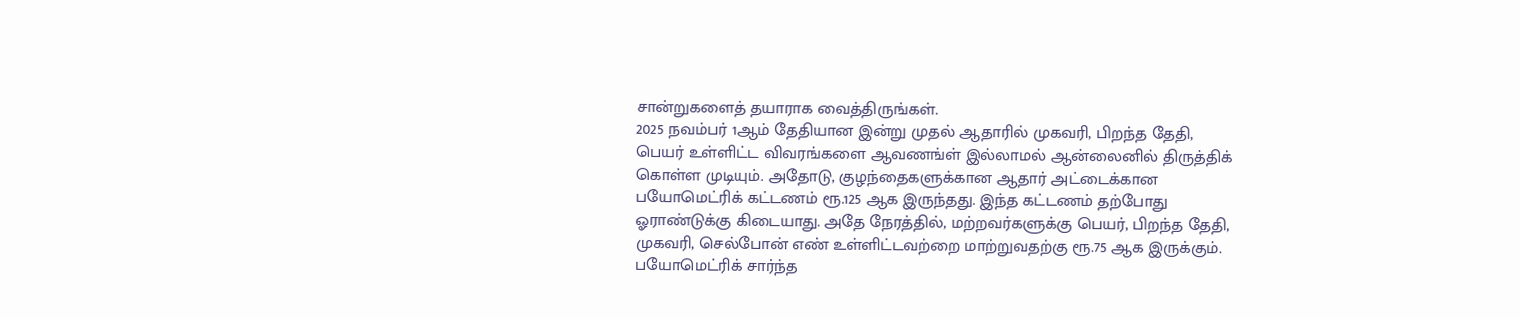சான்றுகளைத் தயாராக வைத்திருங்கள்.
2025 நவம்பர் 1ஆம் தேதியான இன்று முதல் ஆதாரில் முகவரி, பிறந்த தேதி, பெயர் உள்ளிட்ட விவரங்களை ஆவணங்ள் இல்லாமல் ஆன்லைனில் திருத்திக் கொள்ள முடியும். அதோடு, குழந்தைகளுக்கான ஆதார் அட்டைக்கான பயோமெட்ரிக் கட்டணம் ரூ.125 ஆக இருந்தது. இந்த கட்டணம் தற்போது ஓராண்டுக்கு கிடையாது. அதே நேரத்தில், மற்றவர்களுக்கு பெயர், பிறந்த தேதி, முகவரி, செல்போன் எண் உள்ளிட்டவற்றை மாற்றுவதற்கு ரூ.75 ஆக இருக்கும். பயோமெட்ரிக் சார்ந்த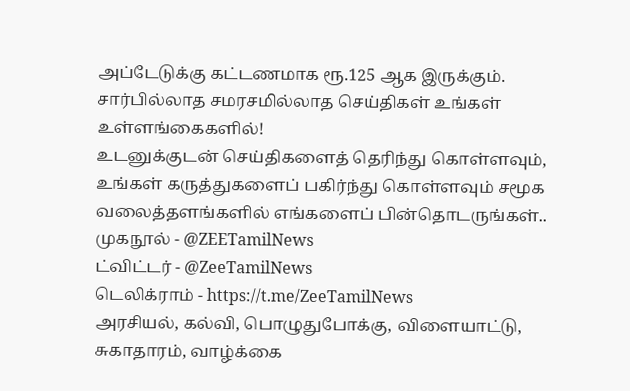அப்டேடுக்கு கட்டணமாக ரூ.125 ஆக இருக்கும்.
சார்பில்லாத சமரசமில்லாத செய்திகள் உங்கள் உள்ளங்கைகளில்!
உடனுக்குடன் செய்திகளைத் தெரிந்து கொள்ளவும், உங்கள் கருத்துகளைப் பகிர்ந்து கொள்ளவும் சமூக வலைத்தளங்களில் எங்களைப் பின்தொடருங்கள்..
முகநூல் - @ZEETamilNews
ட்விட்டர் - @ZeeTamilNews
டெலிக்ராம் - https://t.me/ZeeTamilNews
அரசியல், கல்வி, பொழுதுபோக்கு, விளையாட்டு, சுகாதாரம், வாழ்க்கை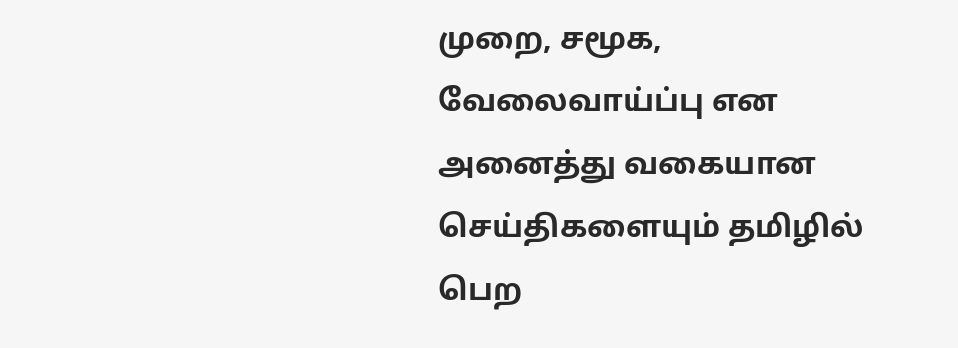முறை, சமூக, வேலைவாய்ப்பு என அனைத்து வகையான செய்திகளையும் தமிழில் பெற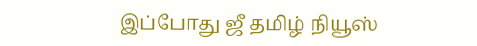இப்போது ஜீ தமிழ் நியூஸ்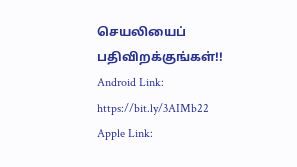செயலியைப் பதிவிறக்குங்கள்!!
Android Link: https://bit.ly/3AIMb22
Apple Link: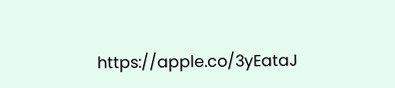https://apple.co/3yEataJ